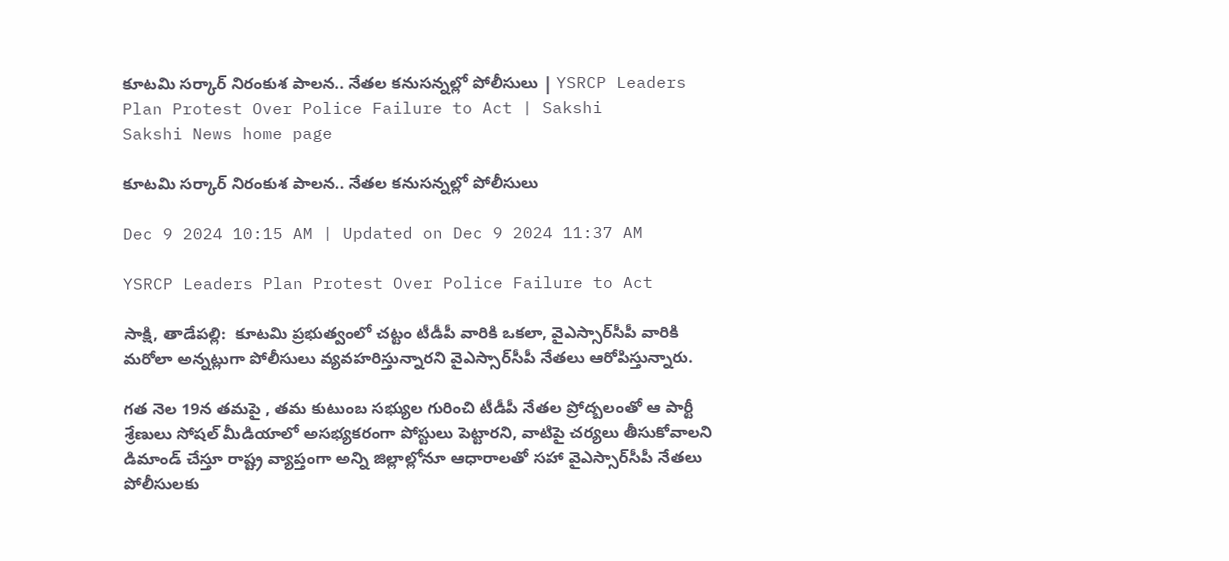కూటమి సర్కార్‌ నిరంకుశ పాలన.. నేతల కనుసన్నల్లో పోలీసులు | YSRCP Leaders Plan Protest Over Police Failure to Act | Sakshi
Sakshi News home page

కూటమి సర్కార్‌ నిరంకుశ పాలన.. నేతల కనుసన్నల్లో పోలీసులు

Dec 9 2024 10:15 AM | Updated on Dec 9 2024 11:37 AM

YSRCP Leaders Plan Protest Over Police Failure to Act

సాక్షి, తాడేపల్లి:  కూటమి ప్రభుత్వంలో చట్టం టీడీపీ వారికి ఒకలా, వైఎస్సార్‌సీపీ వారికి మరోలా అన్నట్లుగా పోలీసులు వ్యవహరిస్తున్నారని వైఎస్సార్‌సీపీ నేతలు ఆరోపిస్తున్నారు.

గత నెల 19న తమపై , తమ కుటుంబ సభ్యుల గురించి టీడీపీ నేతల ప్రోద్బలంతో ఆ పార్టీ శ్రేణులు సోషల్‌ మీడియాలో అసభ్యకరంగా పోస్టులు పెట్టారని, వాటిపై చర్యలు తీసుకోవాలని డిమాండ్‌ చేస్తూ రాష్ట్ర వ్యాప్తంగా అన్ని జిల్లాల్లోనూ ఆధారాలతో సహా వైఎస్సార్‌సీపీ నేతలు పోలీసులకు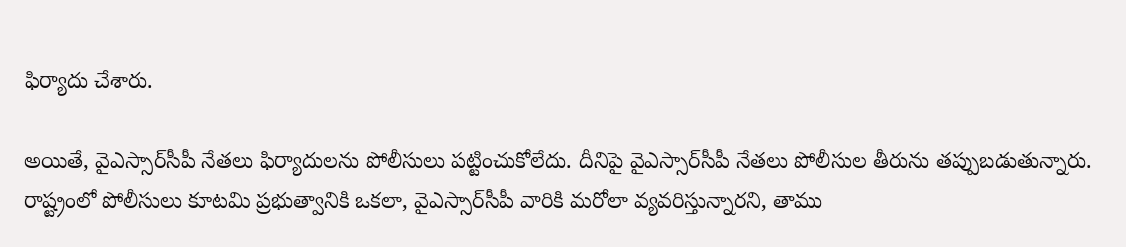ఫిర్యాదు చేశారు.

అయితే, వైఎస్సార్‌సీపీ నేతలు ఫిర్యాదులను పోలీసులు పట్టించుకోలేదు. దీనిపై వైఎస్సార్‌సీపీ నేతలు పోలీసుల తీరును తప్పుబడుతున్నారు. రాష్ట్రంలో పోలీసులు కూటమి ప్రభుత్వానికి ఒకలా, వైఎస్సార్‌సీపీ వారికి మరోలా వ్యవరిస్తున్నారని, తాము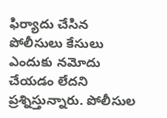ఫిర్యాదు చేసిన పోలీసులు కేసులు ఎందుకు నమోదు చేయడం లేదని ప్రశ్నిస్తున్నారు. పోలీసుల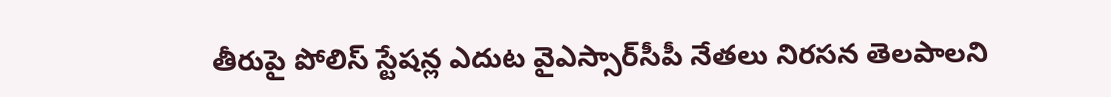తీరుపై పోలిస్‌ స్టేషన్ల ఎదుట వైఎస్సార్‌సీపీ నేతలు నిరసన తెలపాలని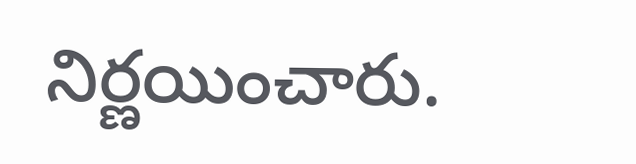నిర్ణయించారు.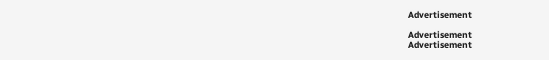Advertisement

Advertisement
Advertisement